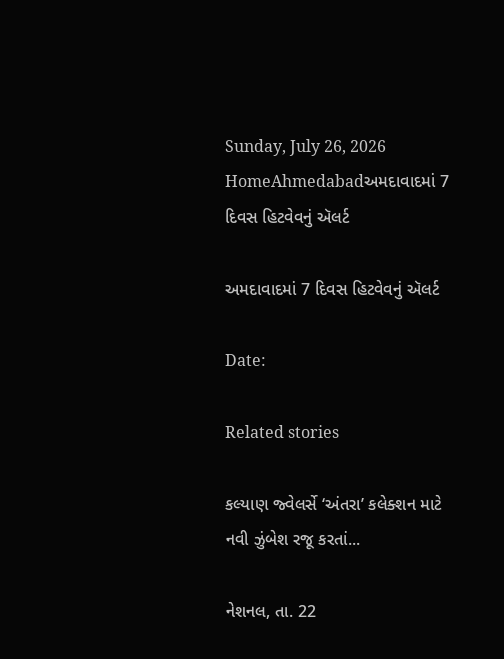Sunday, July 26, 2026
HomeAhmedabadઅમદાવાદમાં 7 દિવસ હિટવેવનું ઍલર્ટ

અમદાવાદમાં 7 દિવસ હિટવેવનું ઍલર્ટ

Date:

Related stories

કલ્યાણ જ્વેલર્સે ‘અંતરા’ કલેક્શન માટે નવી ઝુંબેશ રજૂ કરતાં...

નેશનલ, તા. 22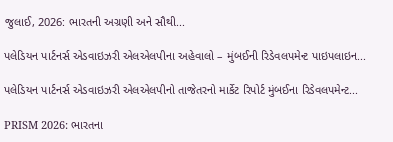જુલાઈ, 2026: ભારતની અગ્રણી અને સૌથી...

પલેડિયન પાર્ટનર્સ એડવાઇઝરી એલએલપીના અહેવાલો – મુંબઈની રિડેવલપમેન્ટ પાઇપલાઇન...

પલેડિયન પાર્ટનર્સ એડવાઇઝરી એલએલપીનો તાજેતરનો માર્કેટ રિપોર્ટ મુંબઈના રિડેવલપમેન્ટ...

PRISM 2026: ભારતના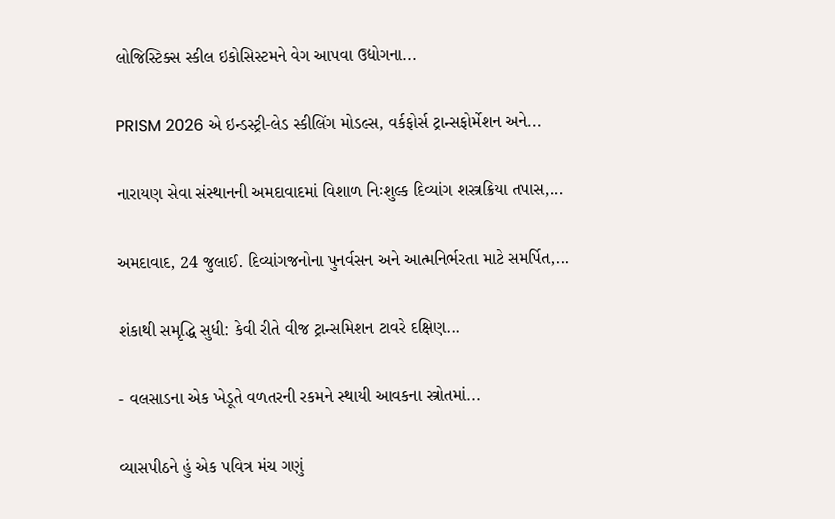લોજિસ્ટિક્સ સ્કીલ ઇકોસિસ્ટમને વેગ આપવા ઉદ્યોગના...

PRISM 2026 એ ઇન્ડસ્ટ્રી-લેડ સ્કીલિંગ મોડલ્સ, વર્કફોર્સ ટ્રાન્સફોર્મેશન અને...

નારાયણ સેવા સંસ્થાનની અમદાવાદમાં વિશાળ નિઃશુલ્ક દિવ્યાંગ શસ્ત્રક્રિયા તપાસ,...

અમદાવાદ, 24 જુલાઈ. દિવ્યાંગજનોના પુનર્વસન અને આત્મનિર્ભરતા માટે સમર્પિત,...

શંકાથી સમૃદ્ધિ સુધી: કેવી રીતે વીજ ટ્રાન્સમિશન ટાવરે દક્ષિણ...

- વલસાડના એક ખેડૂતે વળતરની રકમને સ્થાયી આવકના સ્ત્રોતમાં...

વ્યાસપીઠને હું એક પવિત્ર મંચ ગણું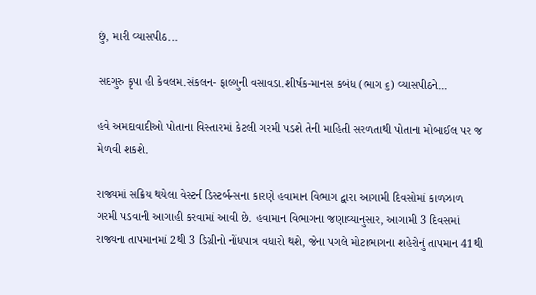છું, મારી વ્યાસપીઠ...

સદગુરુ કૃપા હી કેવલમ.સંકલન- ફાલ્ગુની વસાવડા.શીર્ષક-માનસ કબંધ (ભાગ ૬) વ્યાસપીઠને...

હવે અમદાવાદીઓ પોતાના વિસ્તારમાં કેટલી ગરમી પડશે તેની માહિતી સરળતાથી પોતાના મોબાઈલ પર જ મેળવી શકશે.

રાજ્યમાં સક્રિય થયેલા વેસ્ટર્ન ડિસ્ટર્બન્સના કારણે હવામાન વિભાગ દ્વારા આગામી દિવસોમાં કાળઝાળ ગરમી પડવાની આગાહી કરવામાં આવી છે. હવામાન વિભાગના જણાવ્યાનુસાર, આગામી 3 દિવસમાં રાજ્યના તાપમાનમાં 2થી 3 ડિગ્રીનો નોંધપાત્ર વધારો થશે, જેના પગલે મોટાભાગના શહેરોનું તાપમાન 41થી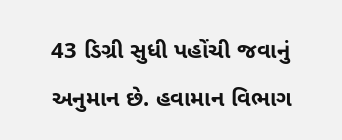43 ડિગ્રી સુધી પહોંચી જવાનું અનુમાન છે. હવામાન વિભાગ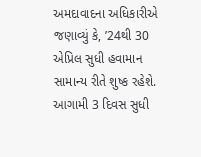અમદાવાદના અધિકારીએ જણાવ્યું કે, ’24થી 30 એપ્રિલ સુધી હવામાન સામાન્ય રીતે શુષ્ક રહેશે. આગામી 3 દિવસ સુધી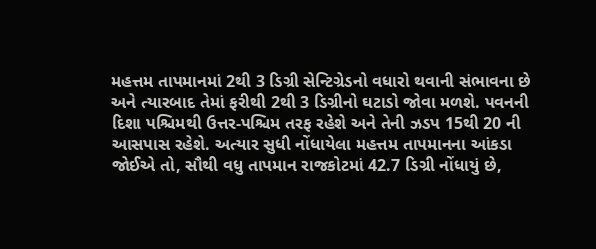મહત્તમ તાપમાનમાં 2થી 3 ડિગ્રી સેન્ટિગ્રેડનો વધારો થવાની સંભાવના છે અને ત્યારબાદ તેમાં ફરીથી 2થી 3 ડિગ્રીનો ઘટાડો જોવા મળશે. પવનની દિશા પશ્ચિમથી ઉત્તર-પશ્ચિમ તરફ રહેશે અને તેની ઝડપ 15થી 20 ની આસપાસ રહેશે. અત્યાર સુધી નોંધાયેલા મહત્તમ તાપમાનના આંકડા જોઈએ તો, સૌથી વધુ તાપમાન રાજકોટમાં 42.7 ડિગ્રી નોંધાયું છે,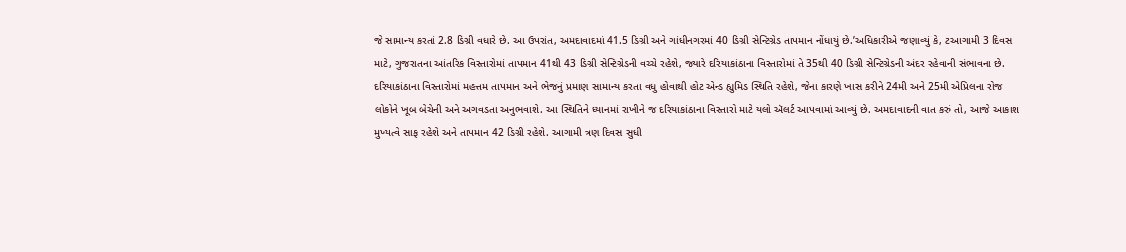જે સામાન્ય કરતાં 2.8 ડિગ્રી વધારે છે. આ ઉપરાંત, અમદાવાદમાં 41.5 ડિગ્રી અને ગાંધીનગરમાં 40 ડિગ્રી સેન્ટિગ્રેડ તાપમાન નોંધાયું છે.’અધિકારીએ જણાવ્યું કે, ટઆગામી 3 દિવસ માટે, ગુજરાતના આંતરિક વિસ્તારોમાં તાપમાન 41થી 43 ડિગ્રી સેન્ટિગ્રેડની વચ્ચે રહેશે, જ્યારે દરિયાકાંઠાના વિસ્તારોમાં તે 35થી 40 ડિગ્રી સેન્ટિગ્રેડની અંદર રહેવાની સંભાવના છે. દરિયાકાંઠાના વિસ્તારોમાં મહત્તમ તાપમાન અને ભેજનું પ્રમાણ સામાન્ય કરતા વધુ હોવાથી હોટ એન્ડ હ્યુમિડ સ્થિતિ રહેશે, જેના કારણે ખાસ કરીને 24મી અને 25મી એપ્રિલના રોજ લોકોને ખૂબ બેચેની અને અગવડતા અનુભવાશે. આ સ્થિતિને ધ્યાનમાં રાખીને જ દરિયાકાંઠાના વિસ્તારો માટે યલો ઍલર્ટ આપવામાં આવ્યું છે. અમદાવાદની વાત કરું તો, આજે આકાશ મુખ્યત્વે સાફ રહેશે અને તાપમાન 42 ડિગ્રી રહેશે. આગામી ત્રણ દિવસ સુધી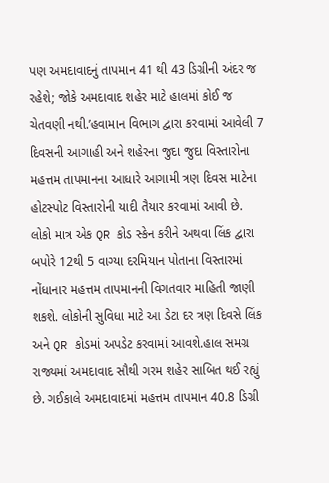પણ અમદાવાદનું તાપમાન 41 થી 43 ડિગ્રીની અંદર જ રહેશે; જોકે અમદાવાદ શહેર માટે હાલમાં કોઈ જ ચેતવણી નથી.’હવામાન વિભાગ દ્વારા કરવામાં આવેલી 7 દિવસની આગાહી અને શહેરના જુદા જુદા વિસ્તારોના મહત્તમ તાપમાનના આધારે આગામી ત્રણ દિવસ માટેના હોટસ્પોટ વિસ્તારોની યાદી તૈયાર કરવામાં આવી છે. લોકો માત્ર એક QR કોડ સ્કેન કરીને અથવા લિંક દ્વારા બપોરે 12થી 5 વાગ્યા દરમિયાન પોતાના વિસ્તારમાં નોંધાનાર મહત્તમ તાપમાનની વિગતવાર માહિતી જાણી શકશે. લોકોની સુવિધા માટે આ ડેટા દર ત્રણ દિવસે લિંક અને QR કોડમાં અપડેટ કરવામાં આવશે.હાલ સમગ્ર રાજ્યમાં અમદાવાદ સૌથી ગરમ શહેર સાબિત થઈ રહ્યું છે. ગઈકાલે અમદાવાદમાં મહત્તમ તાપમાન 40.8 ડિગ્રી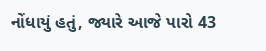નોંધાયું હતું, જ્યારે આજે પારો 43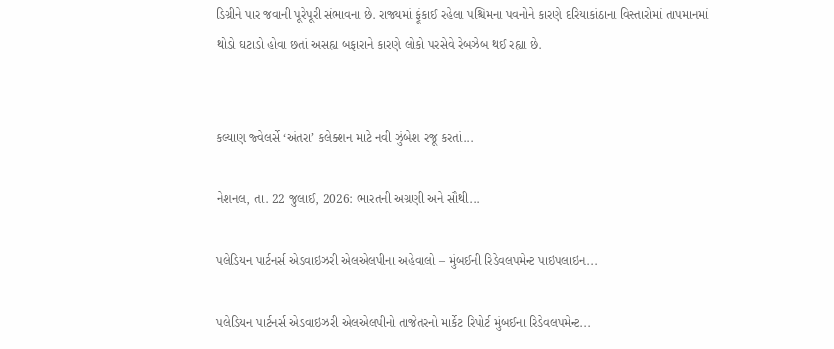ડિગ્રીને પાર જવાની પૂરેપૂરી સંભાવના છે. રાજ્યમાં ફૂંકાઈ રહેલા પશ્ચિમના પવનોને કારણે દરિયાકાંઠાના વિસ્તારોમાં તાપમાનમાં થોડો ઘટાડો હોવા છતાં અસહ્ય બફારાને કારણે લોકો પરસેવે રેબઝેબ થઈ રહ્યા છે.


કલ્યાણ જ્વેલર્સે ‘અંતરા’ કલેક્શન માટે નવી ઝુંબેશ રજૂ કરતાં...

નેશનલ, તા. 22 જુલાઈ, 2026: ભારતની અગ્રણી અને સૌથી...

પલેડિયન પાર્ટનર્સ એડવાઇઝરી એલએલપીના અહેવાલો – મુંબઈની રિડેવલપમેન્ટ પાઇપલાઇન...

પલેડિયન પાર્ટનર્સ એડવાઇઝરી એલએલપીનો તાજેતરનો માર્કેટ રિપોર્ટ મુંબઈના રિડેવલપમેન્ટ...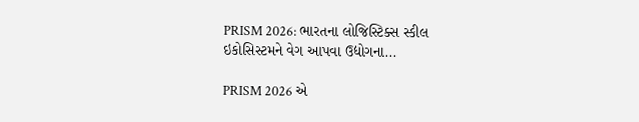PRISM 2026: ભારતના લોજિસ્ટિક્સ સ્કીલ ઇકોસિસ્ટમને વેગ આપવા ઉદ્યોગના...

PRISM 2026 એ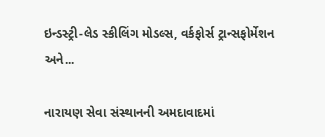ઇન્ડસ્ટ્રી-લેડ સ્કીલિંગ મોડલ્સ, વર્કફોર્સ ટ્રાન્સફોર્મેશન અને...

નારાયણ સેવા સંસ્થાનની અમદાવાદમાં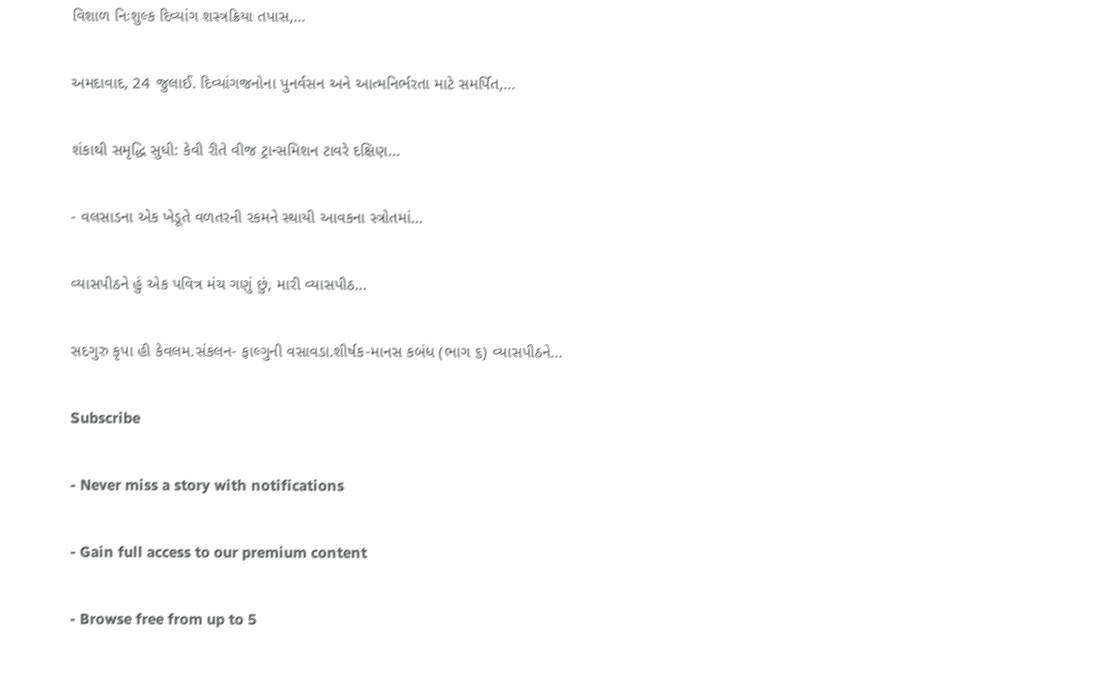વિશાળ નિઃશુલ્ક દિવ્યાંગ શસ્ત્રક્રિયા તપાસ,...

અમદાવાદ, 24 જુલાઈ. દિવ્યાંગજનોના પુનર્વસન અને આત્મનિર્ભરતા માટે સમર્પિત,...

શંકાથી સમૃદ્ધિ સુધી: કેવી રીતે વીજ ટ્રાન્સમિશન ટાવરે દક્ષિણ...

- વલસાડના એક ખેડૂતે વળતરની રકમને સ્થાયી આવકના સ્ત્રોતમાં...

વ્યાસપીઠને હું એક પવિત્ર મંચ ગણું છું, મારી વ્યાસપીઠ...

સદગુરુ કૃપા હી કેવલમ.સંકલન- ફાલ્ગુની વસાવડા.શીર્ષક-માનસ કબંધ (ભાગ ૬) વ્યાસપીઠને...

Subscribe

- Never miss a story with notifications

- Gain full access to our premium content

- Browse free from up to 5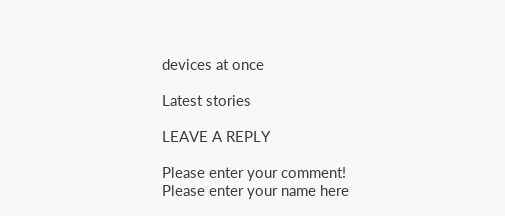devices at once

Latest stories

LEAVE A REPLY

Please enter your comment!
Please enter your name here